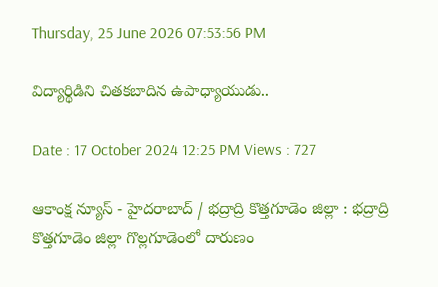Thursday, 25 June 2026 07:53:56 PM

విద్యార్థిడిని చితకబాదిన ఉపాధ్యాయుడు..

Date : 17 October 2024 12:25 PM Views : 727

ఆకాంక్ష న్యూస్ - హైదరాబాద్ / భద్రాద్రి కొత్తగూడెం జిల్లా : భద్రాద్రి కొత్తగూడెం జిల్లా గొల్లగూడెంలో దారుణం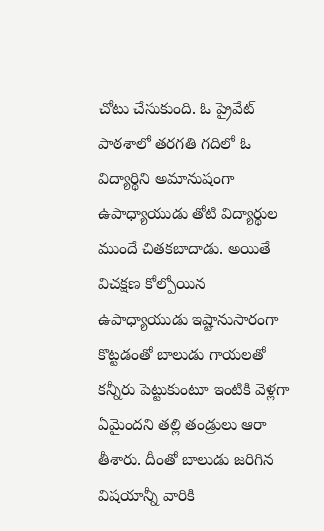చోటు చేసుకుంది. ఓ ప్రైవేట్ పాఠశాలో తరగతి గదిలో ఓ విద్యార్థిని అమానుషంగా ఉపాధ్యాయుడు తోటి విద్యార్థుల ముందే చితకబాదాడు. అయితే విచక్షణ కోల్పోయిన ఉపాధ్యాయుడు ఇష్టానుసారంగా కొట్టడంతో బాలుడు గాయలతో కన్నీరు పెట్టుకుంటూ ఇంటికి వెళ్లగా ఏమైందని తల్లి తండ్రులు ఆరా తీశారు. దీంతో బాలుడు జరిగిన విషయాన్నీ వారికి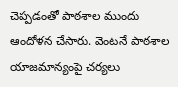చెప్పడంతో పాఠశాల ముందు ఆందోళన చేసారు. వెంటనే పాఠశాల యాజమాన్యంపై చర్యలు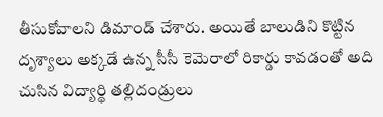తీసుకోవాలని డిమాండ్ చేశారు. అయితే బాలుడిని కొట్టిన దృశ్యాలు అక్కడే ఉన్న సీసీ కెమెరాలో రికార్డు కావడంతో అది చుసిన విద్యార్థి తల్లిదండ్రులు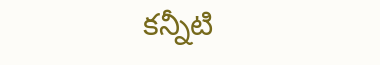కన్నీటి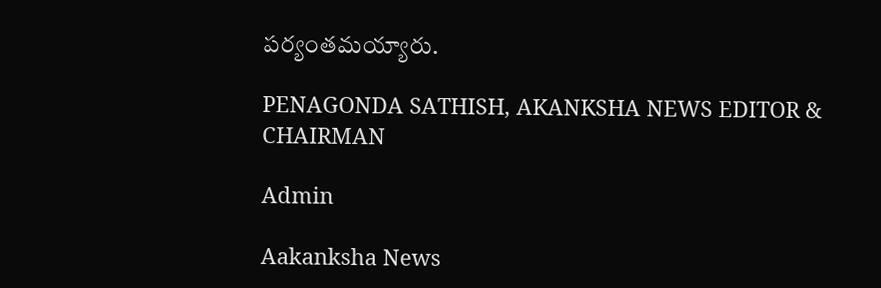పర్యంతమయ్యారు.

PENAGONDA SATHISH, AKANKSHA NEWS EDITOR & CHAIRMAN

Admin

Aakanksha News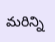మరిన్ని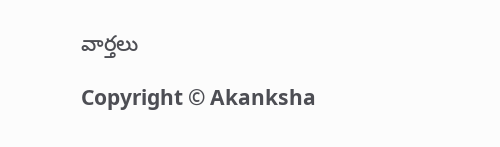వార్తలు

Copyright © Akanksha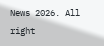News 2026. All right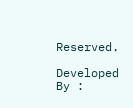Reserved.

Developed By :